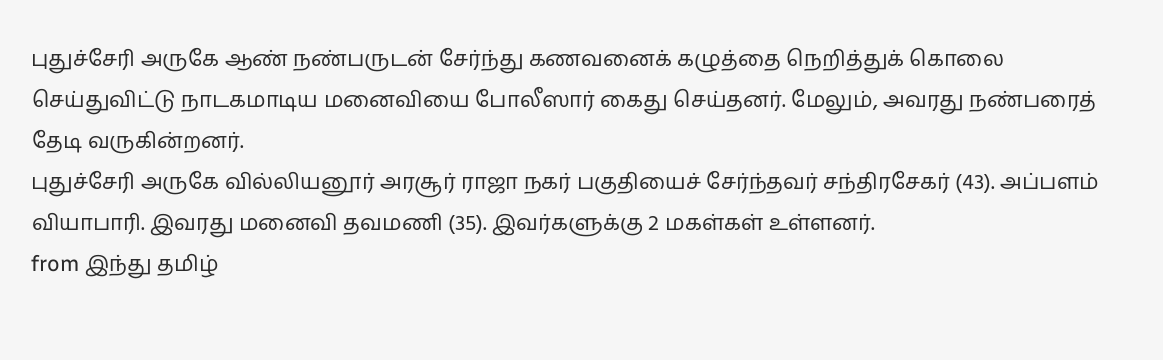புதுச்சேரி அருகே ஆண் நண்பருடன் சேர்ந்து கணவனைக் கழுத்தை நெறித்துக் கொலை செய்துவிட்டு நாடகமாடிய மனைவியை போலீஸார் கைது செய்தனர். மேலும், அவரது நண்பரைத் தேடி வருகின்றனர்.
புதுச்சேரி அருகே வில்லியனூர் அரசூர் ராஜா நகர் பகுதியைச் சேர்ந்தவர் சந்திரசேகர் (43). அப்பளம் வியாபாரி. இவரது மனைவி தவமணி (35). இவர்களுக்கு 2 மகள்கள் உள்ளனர்.
from இந்து தமிழ்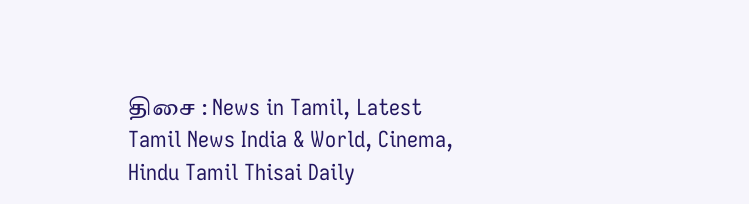திசை : News in Tamil, Latest Tamil News India & World, Cinema, Hindu Tamil Thisai Daily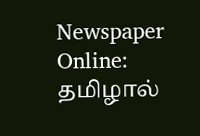Newspaper Online: தமிழால்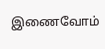இணைவோம்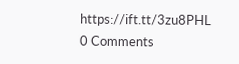https://ift.tt/3zu8PHL
0 Comments